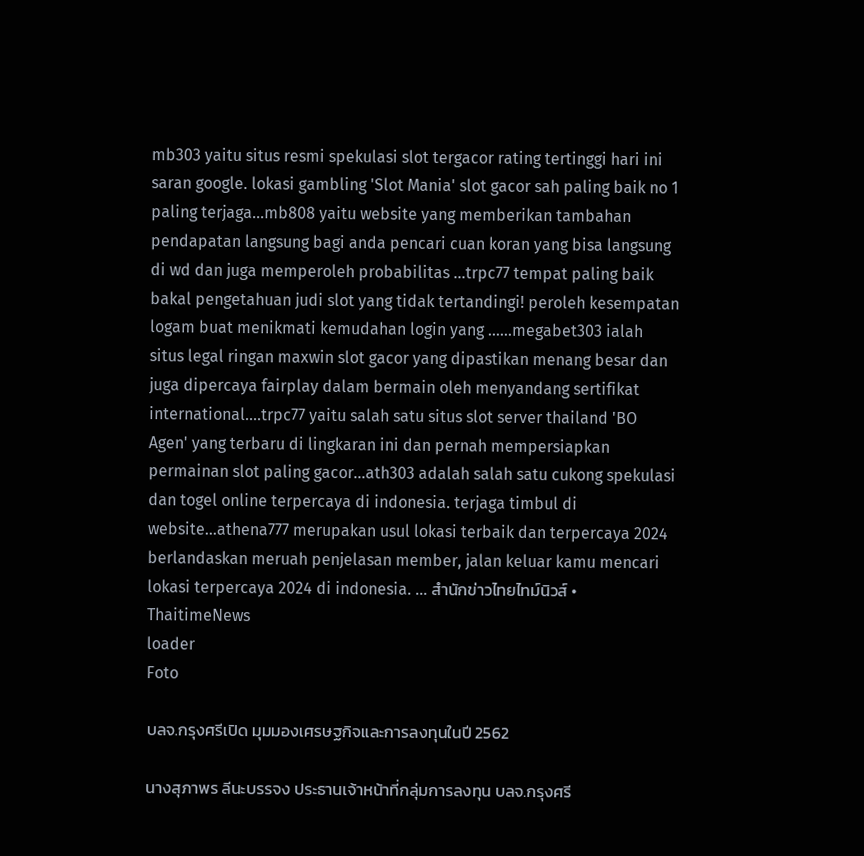mb303 yaitu situs resmi spekulasi slot tergacor rating tertinggi hari ini saran google. lokasi gambling 'Slot Mania' slot gacor sah paling baik no 1 paling terjaga...mb808 yaitu website yang memberikan tambahan pendapatan langsung bagi anda pencari cuan koran yang bisa langsung di wd dan juga memperoleh probabilitas ...trpc77 tempat paling baik bakal pengetahuan judi slot yang tidak tertandingi! peroleh kesempatan logam buat menikmati kemudahan login yang ......megabet303 ialah situs legal ringan maxwin slot gacor yang dipastikan menang besar dan juga dipercaya fairplay dalam bermain oleh menyandang sertifikat international....trpc77 yaitu salah satu situs slot server thailand 'BO Agen' yang terbaru di lingkaran ini dan pernah mempersiapkan permainan slot paling gacor...ath303 adalah salah satu cukong spekulasi dan togel online terpercaya di indonesia. terjaga timbul di website...athena777 merupakan usul lokasi terbaik dan terpercaya 2024 berlandaskan meruah penjelasan member, jalan keluar kamu mencari lokasi terpercaya 2024 di indonesia. ... สำนักข่าวไทยไทม์นิวส์ • ThaitimeNews
loader
Foto

บลจ.กรุงศรีเปิด มุมมองเศรษฐกิจและการลงทุนในปี 2562

นางสุภาพร ลีนะบรรจง ประธานเจ้าหน้าที่กลุ่มการลงทุน บลจ.กรุงศรี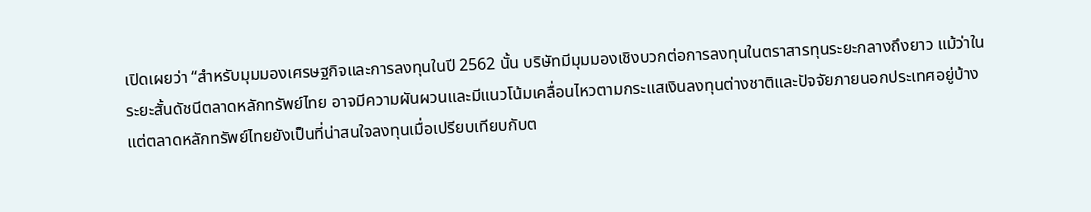เปิดเผยว่า “สำหรับมุมมองเศรษฐกิจและการลงทุนในปี 2562 นั้น บริษัทมีมุมมองเชิงบวกต่อการลงทุนในตราสารทุนระยะกลางถึงยาว แม้ว่าในระยะสั้นดัชนีตลาดหลักทรัพย์ไทย อาจมีความผันผวนและมีแนวโน้มเคลื่อนไหวตามกระแสเงินลงทุนต่างชาติและปัจจัยภายนอกประเทศอยู่บ้าง   แต่ตลาดหลักทรัพย์ไทยยังเป็นที่น่าสนใจลงทุนเมื่อเปรียบเทียบกับต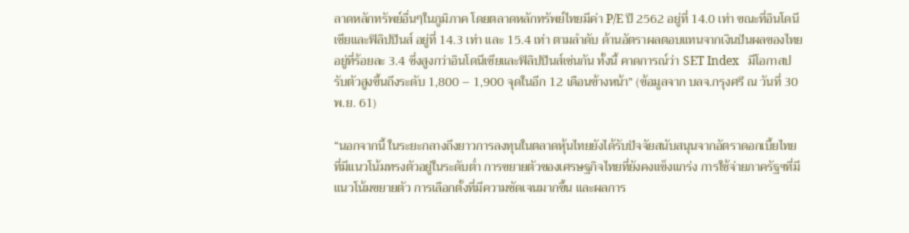ลาดหลักทรัพย์อื่นๆในภูมิภาค โดยตลาดหลักทรัพย์ไทยมีค่า P/E ปี 2562 อยู่ที่ 14.0 เท่า ขณะที่อินโดนีเซียและฟิลิปปินส์ อยู่ที่ 14.3 เท่า และ 15.4 เท่า ตามลำดับ ด้านอัตราผลตอบแทนจากเงินปันผลของไทยอยู่ที่ร้อยละ 3.4 ซึ่งสูงกว่าอินโดนีเซียและฟิลิปปินส์เช่นกัน ทั้งนื้ คาดการณ์ว่า SET Index   มีโอกาสปรับตัวสูงขึ้นถึงระดับ 1,800 – 1,900 จุดในอีก 12 เดือนข้างหน้า” (ข้อมูลจาก บลจ.กรุงศรี ณ วันที่ 30 พ.ย. 61)

“นอกจากนี้ ในระยะกลางถึงยาวการลงทุนในตลาดหุ้นไทยยังได้รับปัจจัยสนับสนุนจากอัตราดอกเบี้ยไทยที่มีแนวโน้มทรงตัวอยู่ในระดับต่ำ การขยายตัวของเศรษฐกิจไทยที่ยังคงแข็งแกร่ง การใช้จ่ายภาครัฐฯที่มีแนวโน้มขยายตัว การเลือกตั้งที่มีความชัดเจนมากขึ้น และผลการ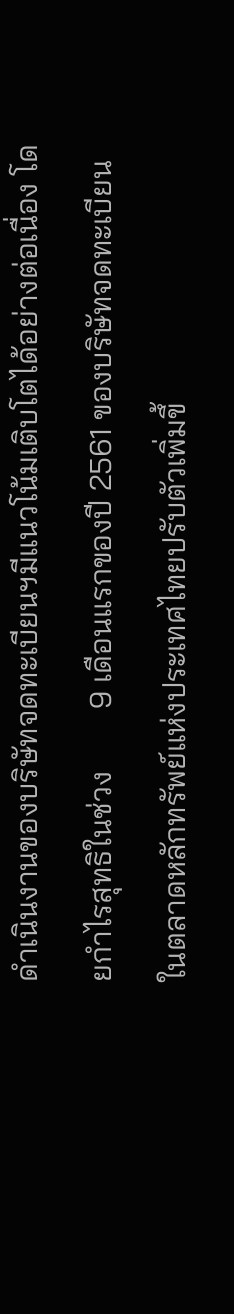ดำเนินงานของบริษัทจดทะเบียนฯมีแนวโน้มเติบโตได้อย่างต่อเนื่อง โดยกำไรสุทธิในช่วง        9 เดือนแรกของปี 2561 ของบริษัทจดทะเบียนในตลาดหลักทรัพย์แห่งประเทศไทยปรับตัวเพิ่มขึ้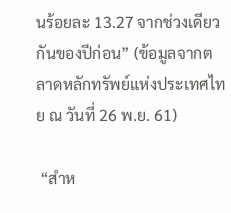นร้อยละ 13.27 จากช่วงเดียวกันของปีก่อน” (ข้อมูลจากตลาดหลักทรัพย์แห่งประเทศไทย ณ วันที่ 26 พ.ย. 61)

 “สำห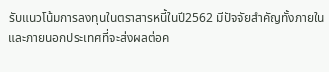รับแนวโน้มการลงทุนในตราสารหนี้ในปี2562 มีปัจจัยสำคัญทั้งภายในและภายนอกประเทศที่จะส่งผลต่อค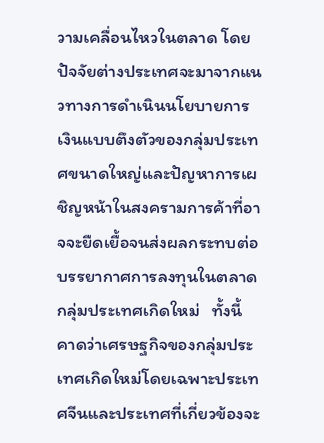วามเคลื่อนไหวในตลาด โดยปัจจัยต่างประเทศจะมาจากแนวทางการดำเนินนโยบายการเงินแบบตึงตัวของกลุ่มประเทศขนาดใหญ่และปัญหาการเผชิญหน้าในสงครามการค้าที่อาจจะยืดเยื้อจนส่งผลกระทบต่อบรรยากาศการลงทุนในตลาดกลุ่มประเทศเกิดใหม่   ทั้งนี้ คาดว่าเศรษฐกิจของกลุ่มประเทศเกิดใหม่โดยเฉพาะประเทศจีนและประเทศที่เกี่ยวข้องจะ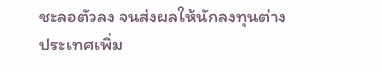ชะลอตัวลง จนส่งผลให้นักลงทุนต่างประเทศเพิ่ม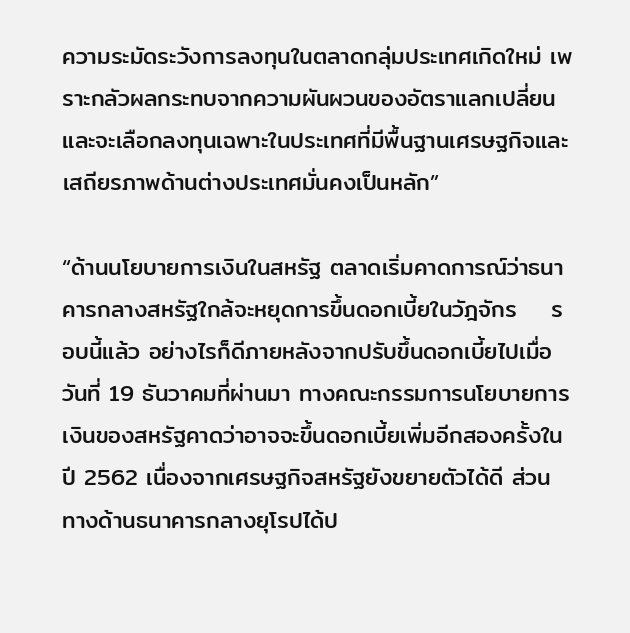ความระมัดระวังการลงทุนในตลาดกลุ่มประเทศเกิดใหม่ เพราะกลัวผลกระทบจากความผันผวนของอัตราแลกเปลี่ยนและจะเลือกลงทุนเฉพาะในประเทศที่มีพื้นฐานเศรษฐกิจและเสถียรภาพด้านต่างประเทศมั่นคงเป็นหลัก”

“ด้านนโยบายการเงินในสหรัฐ ตลาดเริ่มคาดการณ์ว่าธนาคารกลางสหรัฐใกล้จะหยุดการขึ้นดอกเบี้ยในวัฎจักร    รอบนี้แล้ว อย่างไรก็ดีภายหลังจากปรับขึ้นดอกเบี้ยไปเมื่อวันที่ 19 ธันวาคมที่ผ่านมา ทางคณะกรรมการนโยบายการเงินของสหรัฐคาดว่าอาจจะขึ้นดอกเบี้ยเพิ่มอีกสองครั้งในปี 2562 เนื่องจากเศรษฐกิจสหรัฐยังขยายตัวได้ดี ส่วนทางด้านธนาคารกลางยุโรปได้ป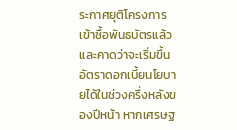ระกาศยุติโครงการเข้าซื้อพันธบัตรแล้ว และคาดว่าจะเริ่มขึ้นอัตราดอกเบี้ยนโยบายได้ในช่วงครึ่งหลังของปีหน้า หากเศรษฐ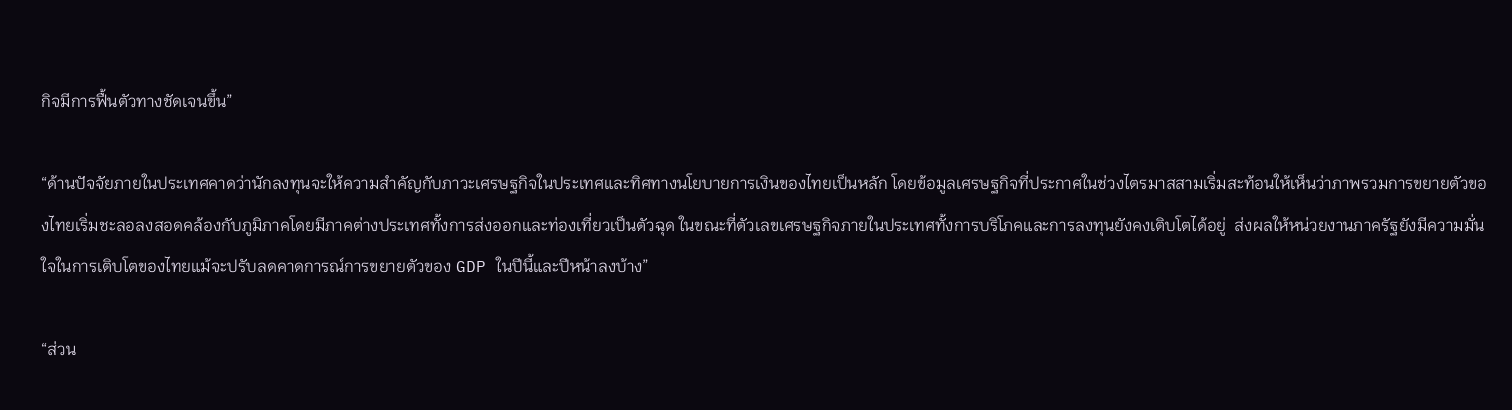กิจมีการฟื้นตัวทางชัดเจนขึ้น”

“ด้านปัจจัยภายในประเทศคาดว่านักลงทุนจะให้ความสำคัญกับภาวะเศรษฐกิจในประเทศและทิศทางนโยบายการเงินของไทยเป็นหลัก โดยข้อมูลเศรษฐกิจที่ประกาศในช่วงไตรมาสสามเริ่มสะท้อนให้เห็นว่าภาพรวมการขยายตัวของไทยเริ่มชะลอลงสอดคล้องกับภูมิภาคโดยมีภาคต่างประเทศทั้งการส่งออกและท่องเที่ยวเป็นตัวฉุด ในขณะที่ตัวเลขเศรษฐกิจภายในประเทศทั้งการบริโภคและการลงทุนยังคงเติบโตได้อยู่  ส่งผลให้หน่วยงานภาครัฐยังมีความมั่นใจในการเติบโตของไทยแม้จะปรับลดคาดการณ์การขยายตัวของ GDP ในปีนี้และปีหน้าลงบ้าง”

“ส่วน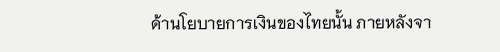ด้านโยบายการเงินของไทยนั้น ภายหลังจา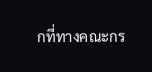กที่ทางคณะกร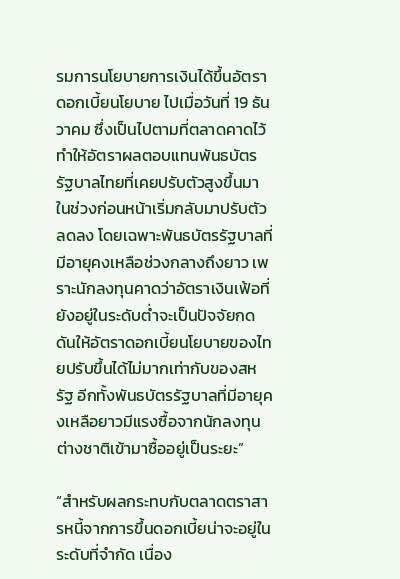รมการนโยบายการเงินได้ขึ้นอัตราดอกเบี้ยนโยบาย ไปเมื่อวันที่ 19 ธันวาคม ซึ่งเป็นไปตามที่ตลาดคาดไว้ ทำให้อัตราผลตอบแทนพันธบัตรรัฐบาลไทยที่เคยปรับตัวสูงขึ้นมาในช่วงก่อนหน้าเริ่มกลับมาปรับตัวลดลง โดยเฉพาะพันธบัตรรัฐบาลที่มีอายุคงเหลือช่วงกลางถึงยาว เพราะนักลงทุนคาดว่าอัตราเงินเฟ้อที่ยังอยู่ในระดับต่ำจะเป็นปัจจัยกดดันให้อัตราดอกเบี้ยนโยบายของไทยปรับขึ้นได้ไม่มากเท่ากับของสหรัฐ อีกทั้งพันธบัตรรัฐบาลที่มีอายุคงเหลือยาวมีแรงซื้อจากนักลงทุนต่างชาติเข้ามาซื้ออยู่เป็นระยะ”

“สำหรับผลกระทบกับตลาดตราสารหนี้จากการขึ้นดอกเบี้ยน่าจะอยู่ในระดับที่จำกัด เนื่อง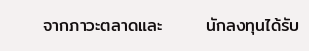จากภาวะตลาดและ       นักลงทุนได้รับ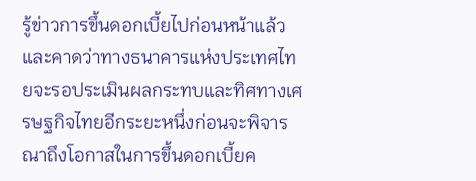รู้ข่าวการขึ้นดอกเบี้ยไปก่อนหน้าแล้ว และคาดว่าทางธนาคารแห่งประเทศไทยจะรอประเมินผลกระทบและทิศทางเศรษฐกิจไทยอีกระยะหนึ่งก่อนจะพิจารณาถึงโอกาสในการขึ้นดอกเบี้ยค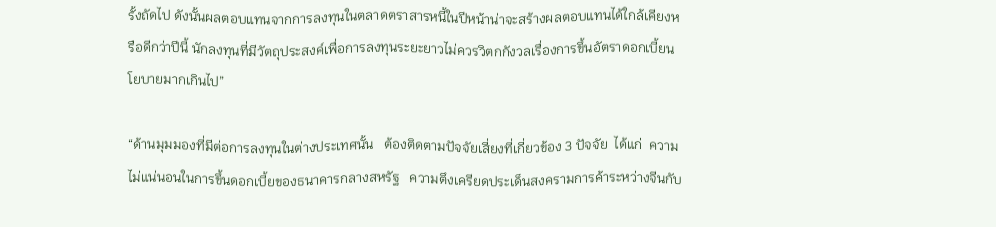รั้งถัดไป ดังนั้นผลตอบแทนจากการลงทุนในตลาดตราสารหนี้ในปีหน้าน่าจะสร้างผลตอบแทนได้ใกล้เคียงหรือดีกว่าปีนี้ นักลงทุนที่มีวัตถุประสงค์เพื่อการลงทุนระยะยาวไม่ควรวิตกกังวลเรื่องการขึ้นอัตราดอกเบี้ยนโยบายมากเกินไป”

“ด้านมุมมองที่มีต่อการลงทุนในต่างประเทศนั้น   ต้องติดตามปัจจัยเสี่ยงที่เกี่ยวข้อง 3 ปัจจัย  ได้แก่  ความไม่แน่นอนในการขึ้นดอกเบี้ยของธนาคารกลางสหรัฐ   ความตึงเครียดประเด็นสงครามการค้าระหว่างจีนกับ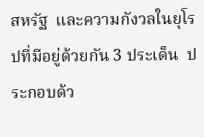สหรัฐ  และความกังวลในยุโรปที่มีอยู่ด้วยกัน 3 ประเด็น  ประกอบด้ว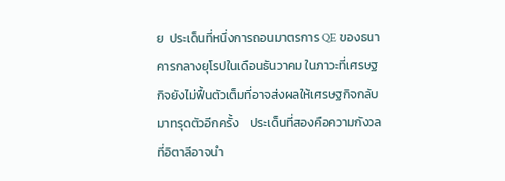ย  ประเด็นที่หนึ่งการถอนมาตรการ QE ของธนาคารกลางยุโรปในเดือนธันวาคม ในภาวะที่เศรษฐกิจยังไม่ฟื้นตัวเต็มที่อาจส่งผลให้เศรษฐกิจกลับมาทรุดตัวอีกครั้ง    ประเด็นที่สองคือความกังวลที่อิตาลีอาจนำ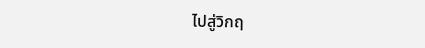ไปสู่วิกฤ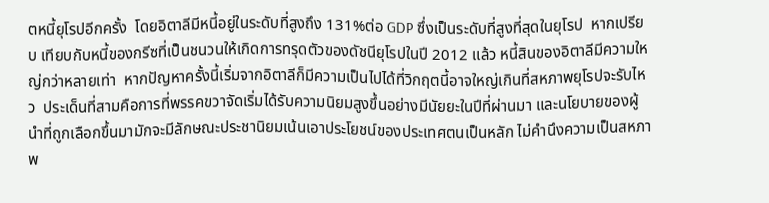ตหนี้ยุโรปอีกครั้ง  โดยอิตาลีมีหนี้อยู่ในระดับที่สูงถึง 131%ต่อ GDP ซึ่งเป็นระดับที่สูงที่สุดในยุโรป  หากเปรียบ เทียบกับหนี้ของกรีซที่เป็นชนวนให้เกิดการทรุดตัวของดัชนียุโรปในปี 2012 แล้ว หนี้สินของอิตาลีมีความใหญ่กว่าหลายเท่า  หากปัญหาครั้งนี้เริ่มจากอิตาลีก็มีความเป็นไปได้ที่วิกฤตนี้อาจใหญ่เกินที่สหภาพยุโรปจะรับไหว  ประเด็นที่สามคือการที่พรรคขวาจัดเริ่มได้รับความนิยมสูงขึ้นอย่างมีนัยยะในปีที่ผ่านมา และนโยบายของผู้นำที่ถูกเลือกขึ้นมามักจะมีลักษณะประชานิยมเน้นเอาประโยชน์ของประเทศตนเป็นหลัก ไม่คำนึงความเป็นสหภาพ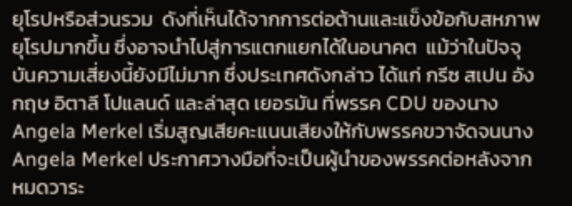ยุโรปหรือส่วนรวม  ดังที่เห็นได้จากการต่อต้านและแข็งข้อกับสหภาพยุโรปมากขึ้น ซึ่งอาจนำไปสู่การแตกแยกได้ในอนาคต  แม้ว่าในปัจจุบันความเสี่ยงนี้ยังมีไม่มาก ซึ่งประเทศดังกล่าว ได้แก่ กรีซ สเปน อังกฤษ อิตาลี โปแลนด์ และล่าสุด เยอรมัน ที่พรรค CDU ของนาง Angela Merkel เริ่มสูญเสียคะแนนเสียงให้กับพรรคขวาจัดจนนาง Angela Merkel ประกาศวางมือที่จะเป็นผู้นำของพรรคต่อหลังจากหมดวาระ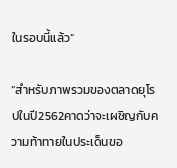ในรอบนี้แล้ว”

“สำหรับภาพรวมของตลาดยุโรปในปี2562คาดว่าจะเผชิญกับความท้าทายในประเด็นขอ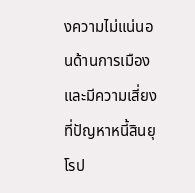งความไม่แน่นอนด้านการเมืองและมีความเสี่ยงที่ปัญหาหนี้สินยุโรป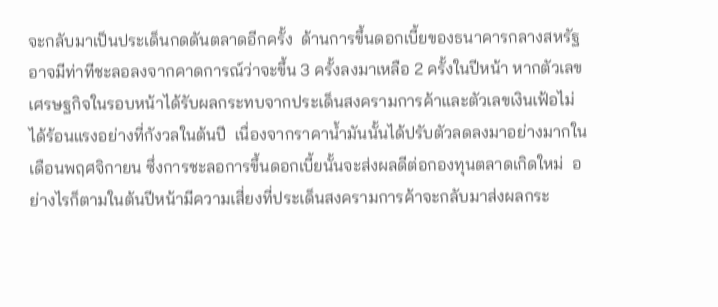จะกลับมาเป็นประเด็นกดดันตลาดอีกครั้ง  ด้านการขึ้นดอกเบี้ยของธนาคารกลางสหรัฐอาจมีท่าทีชะลอลงจากคาดการณ์ว่าจะขึ้น 3 ครั้งลงมาเหลือ 2 ครั้งในปีหน้า หากตัวเลขเศรษฐกิจในรอบหน้าได้รับผลกระทบจากประเด็นสงครามการค้าและตัวเลขเงินเฟ้อไม่ได้ร้อนแรงอย่างที่กังวลในต้นปี  เนื่องจากราคาน้ำมันนั้นได้ปรับตัวลดลงมาอย่างมากในเดือนพฤศจิกายน ซึ่งการชะลอการขึ้นดอกเบี้ยนั้นจะส่งผลดีต่อกองทุนตลาดเกิดใหม่  อย่างไรก็ตามในต้นปีหน้ามีความเสี่ยงที่ประเด็นสงครามการค้าจะกลับมาส่งผลกระ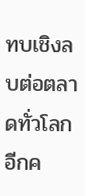ทบเชิงลบต่อตลาดทั่วโลกอีกค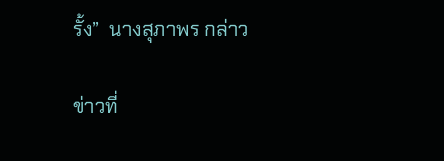รั้ง”  นางสุภาพร กล่าว

ข่าวที่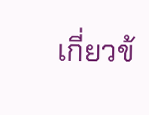เกี่ยวข้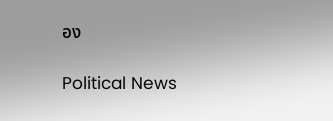อง

Political News